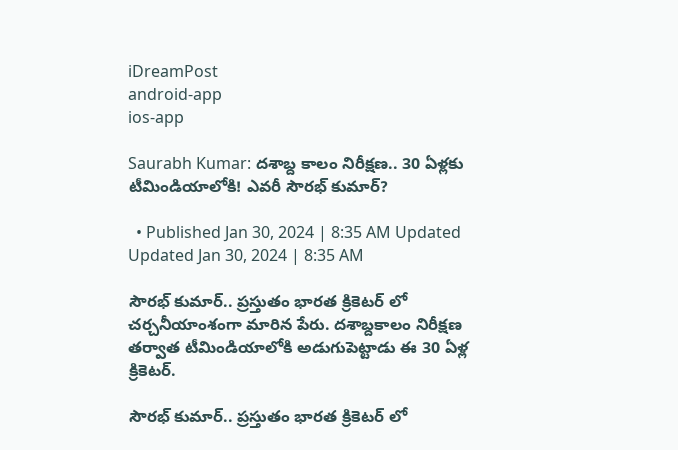iDreamPost
android-app
ios-app

Saurabh Kumar: దశాబ్ద కాలం నిరీక్షణ.. 30 ఏళ్లకు టీమిండియాలోకి! ఎవరీ సౌరభ్ కుమార్?

  • Published Jan 30, 2024 | 8:35 AM Updated Updated Jan 30, 2024 | 8:35 AM

సౌరభ్ కుమార్.. ప్రస్తుతం భారత క్రికెటర్ లో చర్చనీయాంశంగా మారిన పేరు. దశాబ్దకాలం నిరీక్షణ తర్వాత టీమిండియాలోకి అడుగుపెట్టాడు ఈ 30 ఏళ్ల క్రికెటర్.

సౌరభ్ కుమార్.. ప్రస్తుతం భారత క్రికెటర్ లో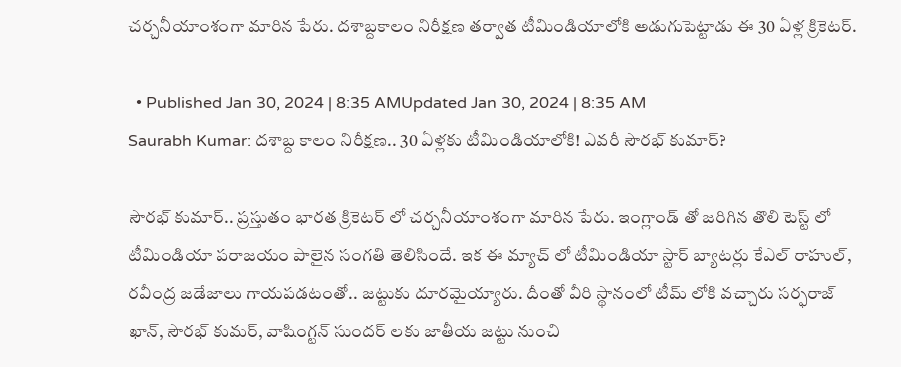చర్చనీయాంశంగా మారిన పేరు. దశాబ్దకాలం నిరీక్షణ తర్వాత టీమిండియాలోకి అడుగుపెట్టాడు ఈ 30 ఏళ్ల క్రికెటర్.

  • Published Jan 30, 2024 | 8:35 AMUpdated Jan 30, 2024 | 8:35 AM
Saurabh Kumar: దశాబ్ద కాలం నిరీక్షణ.. 30 ఏళ్లకు టీమిండియాలోకి! ఎవరీ సౌరభ్ కుమార్?

సౌరభ్ కుమార్.. ప్రస్తుతం భారత క్రికెటర్ లో చర్చనీయాంశంగా మారిన పేరు. ఇంగ్లాండ్ తో జరిగిన తొలి టెస్ట్ లో టీమిండియా పరాజయం పాలైన సంగతి తెలిసిందే. ఇక ఈ మ్యాచ్ లో టీమిండియా స్టార్ బ్యాటర్లు కేఎల్ రాహుల్, రవీంద్ర జడేజాలు గాయపడటంతో.. జట్టుకు దూరమైయ్యారు. దీంతో వీరి స్థానంలో టీమ్ లోకి వచ్చారు సర్ఫరాజ్ ఖాన్, సౌరభ్ కుమర్, వాషింగ్టన్ సుందర్ లకు జాతీయ జట్టు నుంచి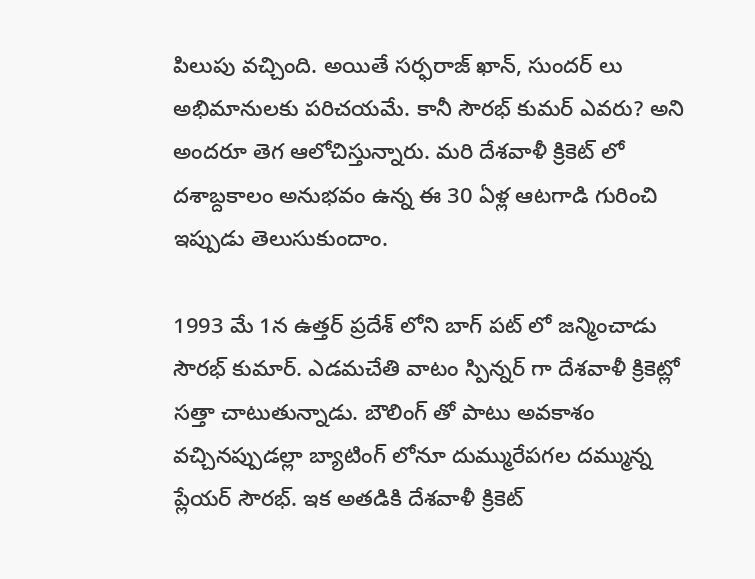పిలుపు వచ్చింది. అయితే సర్ఫరాజ్ ఖాన్, సుందర్ లు అభిమానులకు పరిచయమే. కానీ సౌరభ్ కుమర్ ఎవరు? అని అందరూ తెగ ఆలోచిస్తున్నారు. మరి దేశవాళీ క్రికెట్ లో దశాబ్దకాలం అనుభవం ఉన్న ఈ 30 ఏళ్ల ఆటగాడి గురించి ఇప్పుడు తెలుసుకుందాం.

1993 మే 1న ఉత్తర్ ప్రదేశ్ లోని బాగ్ పట్ లో జన్మించాడు సౌరభ్ కుమార్. ఎడమచేతి వాటం స్పిన్నర్ గా దేశవాళీ క్రికెట్లో సత్తా చాటుతున్నాడు. బౌలింగ్ తో పాటు అవకాశం వచ్చినప్పుడల్లా బ్యాటింగ్ లోనూ దుమ్మురేపగల దమ్మున్న ప్లేయర్ సౌరభ్. ఇక అతడికి దేశవాళీ క్రికెట్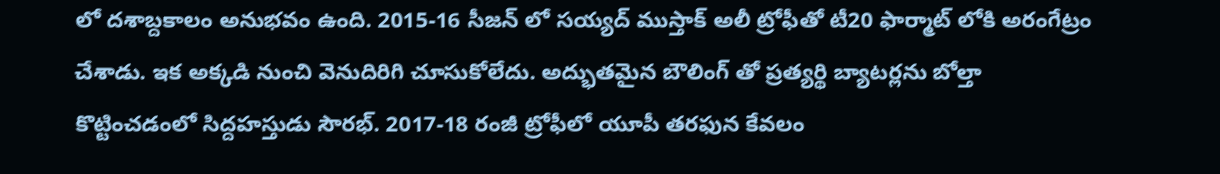లో దశాబ్దకాలం అనుభవం ఉంది. 2015-16 సీజన్ లో సయ్యద్ ముస్తాక్ అలీ ట్రోఫీతో టీ20 ఫార్మాట్ లోకి అరంగేట్రం చేశాడు. ఇక అక్కడి నుంచి వెనుదిరిగి చూసుకోలేదు. అద్భుతమైన బౌలింగ్ తో ప్రత్యర్థి బ్యాటర్లను బోల్తా కొట్టించడంలో సిద్దహస్తుడు సౌరభ్. 2017-18 రంజీ ట్రోఫీలో యూపీ తరఫున కేవలం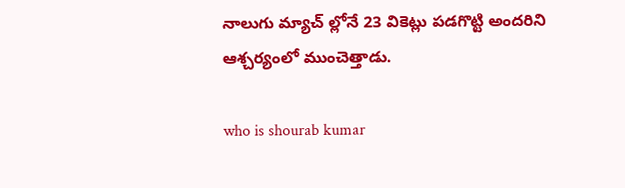నాలుగు మ్యాచ్ ల్లోనే 23 వికెట్లు పడగొట్టి అందరిని ఆశ్చర్యంలో ముంచెత్తాడు.

who is shourab kumar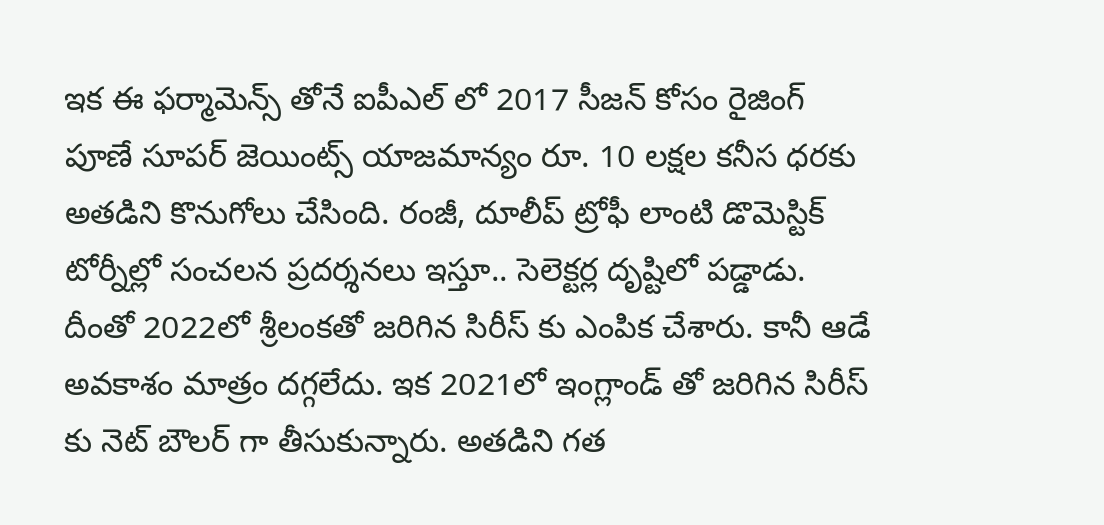ఇక ఈ ఫర్మామెన్స్ తోనే ఐపీఎల్ లో 2017 సీజన్ కోసం రైజింగ్ పూణే సూపర్ జెయింట్స్ యాజమాన్యం రూ. 10 లక్షల కనీస ధరకు అతడిని కొనుగోలు చేసింది. రంజీ, దూలీప్ ట్రోఫీ లాంటి డొమెస్టిక్ టోర్నీల్లో సంచలన ప్రదర్శనలు ఇస్తూ.. సెలెక్టర్ల దృష్టిలో పడ్డాడు. దీంతో 2022లో శ్రీలంకతో జరిగిన సిరీస్ కు ఎంపిక చేశారు. కానీ ఆడే అవకాశం మాత్రం దగ్గలేదు. ఇక 2021లో ఇంగ్లాండ్ తో జరిగిన సిరీస్ కు నెట్ బౌలర్ గా తీసుకున్నారు. అతడిని గత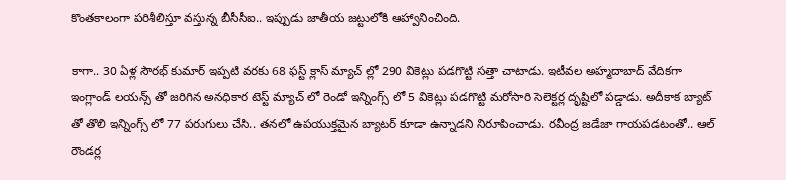కొంతకాలంగా పరిశీలిస్తూ వస్తున్న బీసీసీఐ.. ఇప్పుడు జాతీయ జట్టులోకి ఆహ్వానించింది.

కాగా.. 30 ఏళ్ల సౌరభ్ కుమార్ ఇప్పటి వరకు 68 ఫస్ట్ క్లాస్ మ్యాచ్ ల్లో 290 వికెట్లు పడగొట్టి సత్తా చాటాడు. ఇటీవల అహ్మదాబాద్ వేదికగా ఇంగ్లాండ్ లయన్స్ తో జరిగిన అనధికార టెస్ట్ మ్యాచ్ లో రెండో ఇన్నింగ్స్ లో 5 వికెట్లు పడగొట్టి మరోసారి సెలెక్టర్ల దృష్టిలో పడ్డాడు. అదీకాక బ్యాట్ తో తొలి ఇన్నింగ్స్ లో 77 పరుగులు చేసి.. తనలో ఉపయుక్తమైన బ్యాటర్ కూడా ఉన్నాడని నిరూపించాడు. రవీంద్ర జడేజా గాయపడటంతో.. ఆల్ రౌండర్ల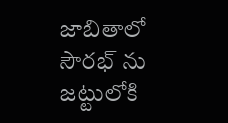జాబితాలో సౌరభ్ ను జట్టులోకి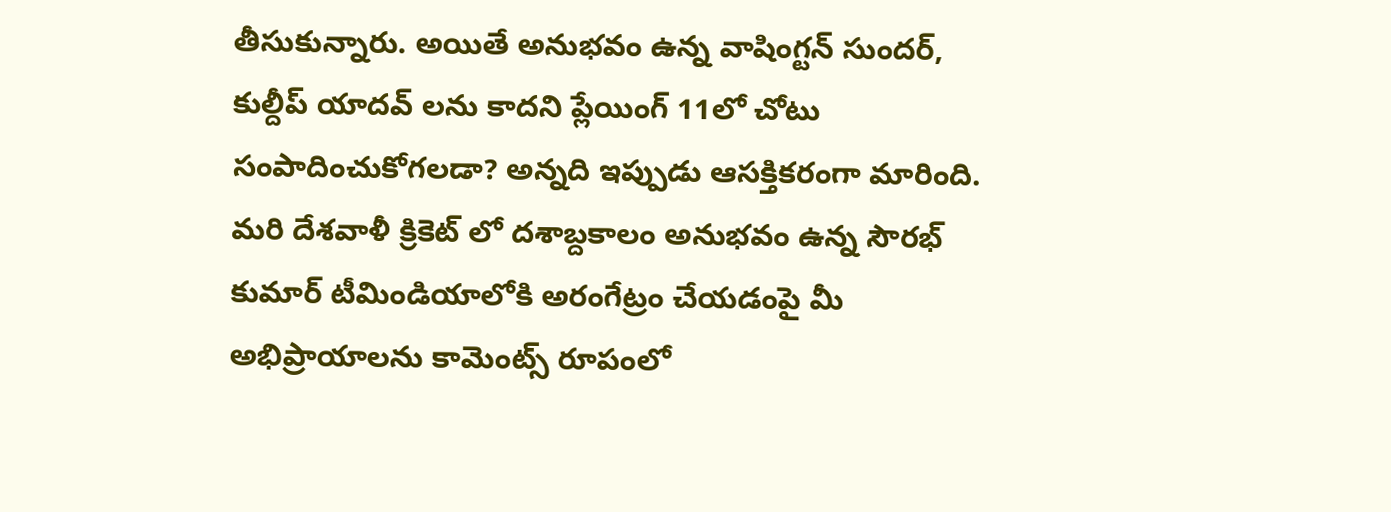తీసుకున్నారు. అయితే అనుభవం ఉన్న వాషింగ్టన్ సుందర్, కుల్దీప్ యాదవ్ లను కాదని ప్లేయింగ్ 11లో చోటు సంపాదించుకోగలడా? అన్నది ఇప్పుడు ఆసక్తికరంగా మారింది. మరి దేశవాళీ క్రికెట్ లో దశాబ్దకాలం అనుభవం ఉన్న సౌరభ్ కుమార్ టీమిండియాలోకి అరంగేట్రం చేయడంపై మీ అభిప్రాయాలను కామెంట్స్ రూపంలో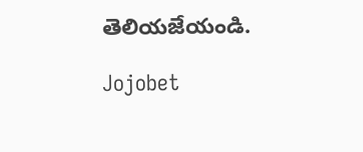తెలియజేయండి.

Jojobet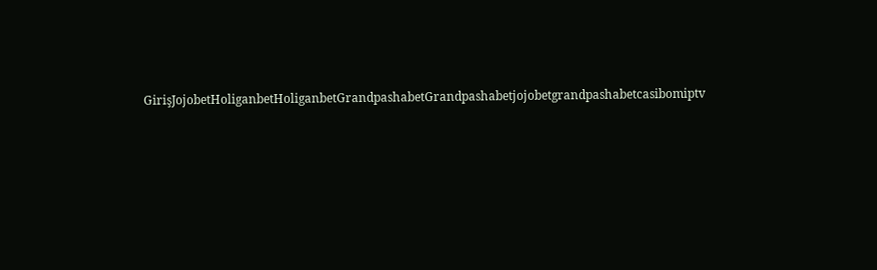GirişJojobetHoliganbetHoliganbetGrandpashabetGrandpashabetjojobetgrandpashabetcasibomiptv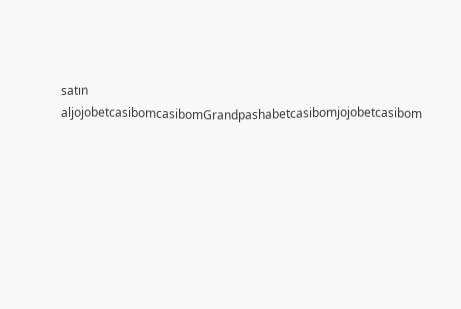satın aljojobetcasibomcasibomGrandpashabetcasibomjojobetcasibom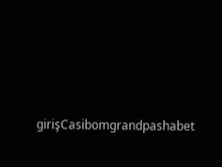girişCasibomgrandpashabet